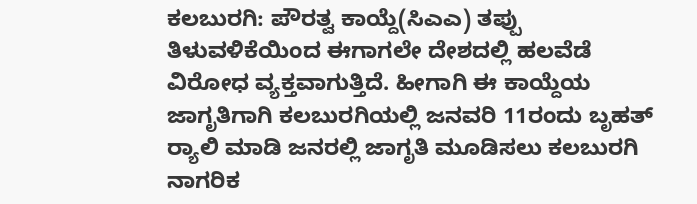ಕಲಬುರಗಿ: ಪೌರತ್ವ ಕಾಯ್ದೆ(ಸಿಎಎ) ತಪ್ಪು ತಿಳುವಳಿಕೆಯಿಂದ ಈಗಾಗಲೇ ದೇಶದಲ್ಲಿ ಹಲವೆಡೆ ವಿರೋಧ ವ್ಯಕ್ತವಾಗುತ್ತಿದೆ. ಹೀಗಾಗಿ ಈ ಕಾಯ್ದೆಯ ಜಾಗೃತಿಗಾಗಿ ಕಲಬುರಗಿಯಲ್ಲಿ ಜನವರಿ 11ರಂದು ಬೃಹತ್ ರ‍್ಯಾಲಿ ಮಾಡಿ ಜನರಲ್ಲಿ ಜಾಗೃತಿ ಮೂಡಿಸಲು ಕಲಬುರಗಿ ನಾಗರಿಕ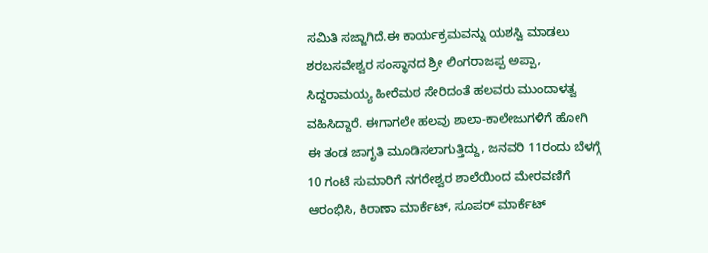ಸಮಿತಿ ಸಜ್ಜಾಗಿದೆ.ಈ ಕಾರ್ಯಕ್ರಮವನ್ನು ಯಶಸ್ವಿ ಮಾಡಲು ಶರಬಸವೇಶ್ವರ ಸಂಸ್ಥಾನದ ಶ್ರೀ ಲಿಂಗರಾಜಪ್ಪ ಅಪ್ಪಾ, ಸಿದ್ದರಾಮಯ್ಯ ಹೀರೆಮಠ ಸೇರಿದಂತೆ ಹಲವರು ಮುಂದಾಳತ್ವ ವಹಿಸಿದ್ದಾರೆ. ಈಗಾಗಲೇ ಹಲವು ಶಾಲಾ-ಕಾಲೇಜುಗಳಿಗೆ ಹೋಗಿ ಈ ತಂಡ ಜಾಗೃತಿ ಮೂಡಿಸಲಾಗುತ್ತಿದ್ದು, ಜನವರಿ 11ರಂದು ಬೆಳಗ್ಗೆ 10 ಗಂಟೆ ಸುಮಾರಿಗೆ ನಗರೇಶ್ವರ ಶಾಲೆಯಿಂದ ಮೇರವಣಿಗೆ ಆರಂಭಿಸಿ, ಕಿರಾಣಾ ಮಾರ್ಕೆಟ್, ಸೂಪರ್ ಮಾರ್ಕೆಟ್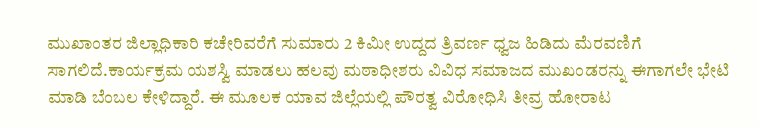ಮುಖಾಂತರ ಜಿಲ್ಲಾಧಿಕಾರಿ ಕಚೇರಿವರೆಗೆ ಸುಮಾರು 2 ಕಿಮೀ ಉದ್ದದ ತ್ರಿವರ್ಣ ಧ್ವಜ ಹಿಡಿದು ಮೆರವಣಿಗೆ ಸಾಗಲಿದೆ.ಕಾರ್ಯಕ್ರಮ ಯಶಸ್ವಿ ಮಾಡಲು ಹಲವು ಮಠಾಧೀಶರು ವಿವಿಧ ಸಮಾಜದ ಮುಖಂಡರನ್ನು ಈಗಾಗಲೇ ಭೇಟಿ ಮಾಡಿ ಬೆಂಬಲ ಕೇಳಿದ್ದಾರೆ. ಈ ಮೂಲಕ ಯಾವ ಜಿಲ್ಲೆಯಲ್ಲಿ ಪೌರತ್ವ ವಿರೋಧಿಸಿ ತೀವ್ರ ಹೋರಾಟ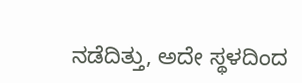ನಡೆದಿತ್ತು, ಅದೇ ಸ್ಥಳದಿಂದ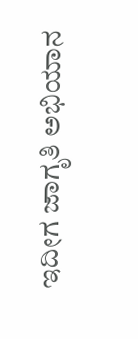ಇದೀಗ ಜಾಗೃತಿ ಅಭಿಯಾನ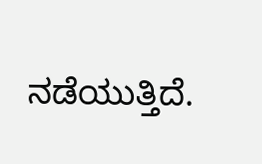ನಡೆಯುತ್ತಿದೆ.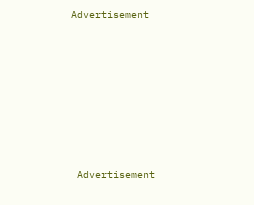Advertisement







 Advertisement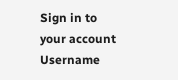Sign in to your account
Username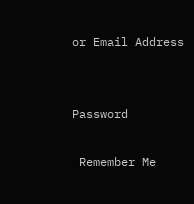or Email Address


Password

 Remember Me